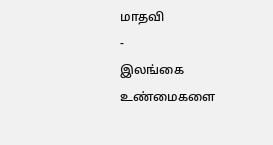மாதவி
-
இலங்கை
உண்மைகளை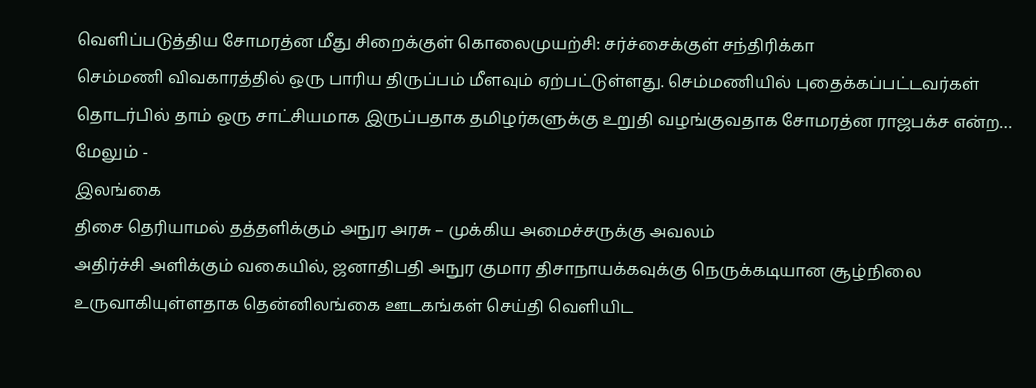வெளிப்படுத்திய சோமரத்ன மீது சிறைக்குள் கொலைமுயற்சி: சர்ச்சைக்குள் சந்திரிக்கா
செம்மணி விவகாரத்தில் ஒரு பாரிய திருப்பம் மீளவும் ஏற்பட்டுள்ளது. செம்மணியில் புதைக்கப்பட்டவர்கள் தொடர்பில் தாம் ஒரு சாட்சியமாக இருப்பதாக தமிழர்களுக்கு உறுதி வழங்குவதாக சோமரத்ன ராஜபக்ச என்ற…
மேலும் -
இலங்கை
திசை தெரியாமல் தத்தளிக்கும் அநுர அரசு – முக்கிய அமைச்சருக்கு அவலம்
அதிர்ச்சி அளிக்கும் வகையில், ஜனாதிபதி அநுர குமார திசாநாயக்கவுக்கு நெருக்கடியான சூழ்நிலை உருவாகியுள்ளதாக தென்னிலங்கை ஊடகங்கள் செய்தி வெளியிட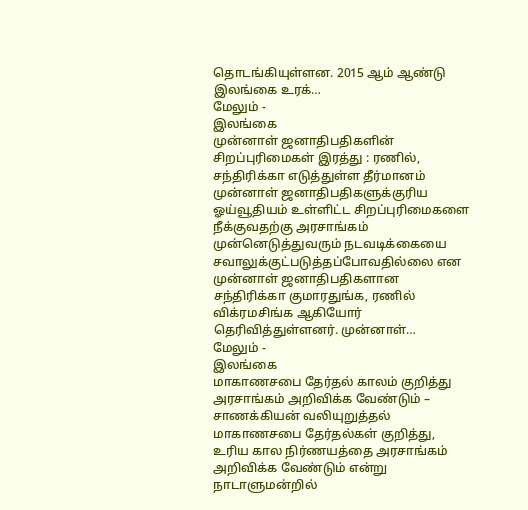தொடங்கியுள்ளன. 2015 ஆம் ஆண்டு இலங்கை உரக்…
மேலும் -
இலங்கை
முன்னாள் ஜனாதிபதிகளின் சிறப்புரிமைகள் இரத்து : ரணில், சந்திரிக்கா எடுத்துள்ள தீர்மானம்
முன்னாள் ஜனாதிபதிகளுக்குரிய ஓய்வூதியம் உள்ளிட்ட சிறப்புரிமைகளை நீக்குவதற்கு அரசாங்கம் முன்னெடுத்துவரும் நடவடிக்கையை சவாலுக்குட்படுத்தப்போவதில்லை என முன்னாள் ஜனாதிபதிகளான சந்திரிக்கா குமாரதுங்க, ரணில் விக்ரமசிங்க ஆகியோர் தெரிவித்துள்ளனர். முன்னாள்…
மேலும் -
இலங்கை
மாகாணசபை தேர்தல் காலம் குறித்து அரசாங்கம் அறிவிக்க வேண்டும் – சாணக்கியன் வலியுறுத்தல்
மாகாணசபை தேர்தல்கள் குறித்து, உரிய கால நிர்ணயத்தை அரசாங்கம் அறிவிக்க வேண்டும் என்று நாடாளுமன்றில்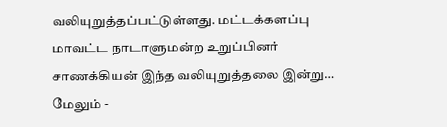வலியுறுத்தப்பட்டுள்ளது. மட்டக்களப்பு மாவட்ட நாடாளுமன்ற உறுப்பினர் சாணக்கியன் இந்த வலியுறுத்தலை இன்று…
மேலும் -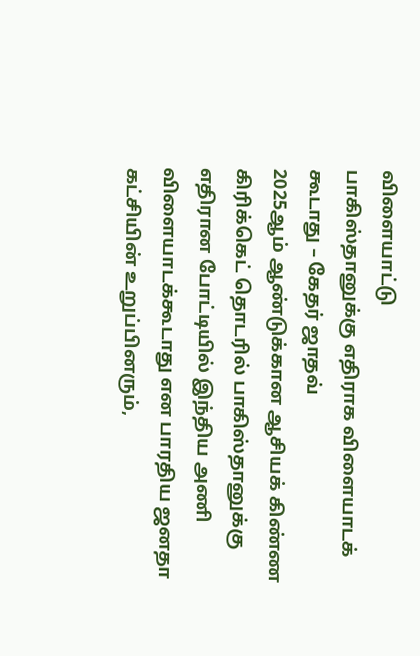விளையாட்டு
பாகிஸ்தானுக்கு எதிராக விளையாடக் கூடாது – கேதர் ஜாதவ்
2025ஆம் ஆண்டுக்கான ஆசியக் கிண்ண கிரிக்கெட் தொடரில் பாகிஸ்தானுக்கு எதிரான போட்டியில் இந்திய அணி விளையாடக்கூடாது என பாரதிய ஜனதா கட்சியின் உறுப்பினரும்,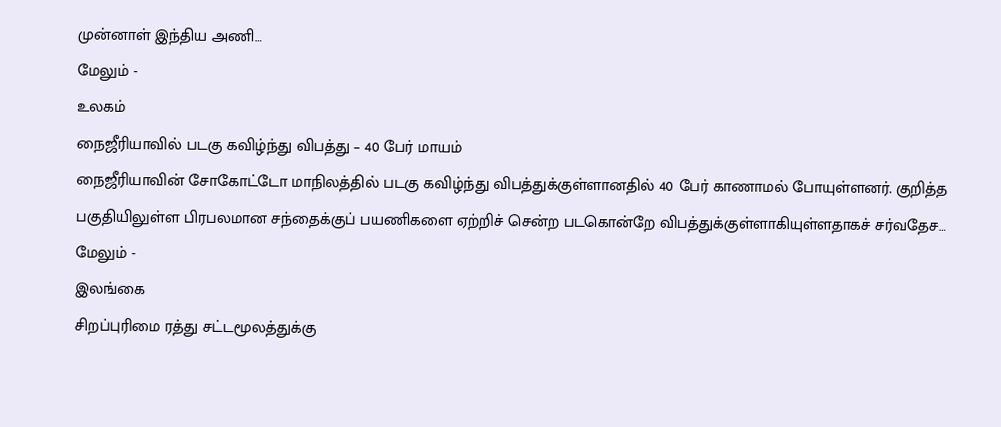முன்னாள் இந்திய அணி…
மேலும் -
உலகம்
நைஜீரியாவில் படகு கவிழ்ந்து விபத்து – 40 பேர் மாயம்
நைஜீரியாவின் சோகோட்டோ மாநிலத்தில் படகு கவிழ்ந்து விபத்துக்குள்ளானதில் 40 பேர் காணாமல் போயுள்ளனர். குறித்த பகுதியிலுள்ள பிரபலமான சந்தைக்குப் பயணிகளை ஏற்றிச் சென்ற படகொன்றே விபத்துக்குள்ளாகியுள்ளதாகச் சர்வதேச…
மேலும் -
இலங்கை
சிறப்புரிமை ரத்து சட்டமூலத்துக்கு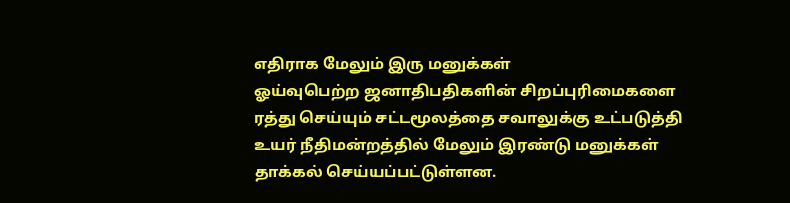எதிராக மேலும் இரு மனுக்கள்
ஓய்வுபெற்ற ஜனாதிபதிகளின் சிறப்புரிமைகளை ரத்து செய்யும் சட்டமூலத்தை சவாலுக்கு உட்படுத்தி உயர் நீதிமன்றத்தில் மேலும் இரண்டு மனுக்கள் தாக்கல் செய்யப்பட்டுள்ளன.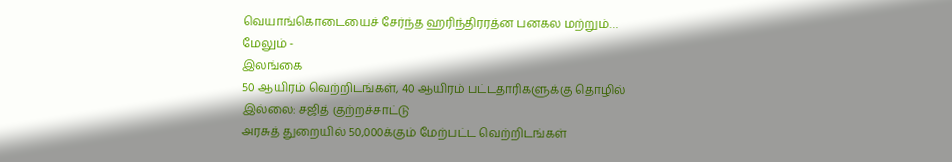வெயாங்கொடையைச் சேர்ந்த ஹரிந்திரரத்ன பனகல மற்றும்…
மேலும் -
இலங்கை
50 ஆயிரம் வெற்றிடங்கள், 40 ஆயிரம் பட்டதாரிகளுக்கு தொழில் இல்லை: சஜித் குற்றச்சாட்டு
அரசுத் துறையில் 50,000க்கும் மேற்பட்ட வெற்றிடங்கள்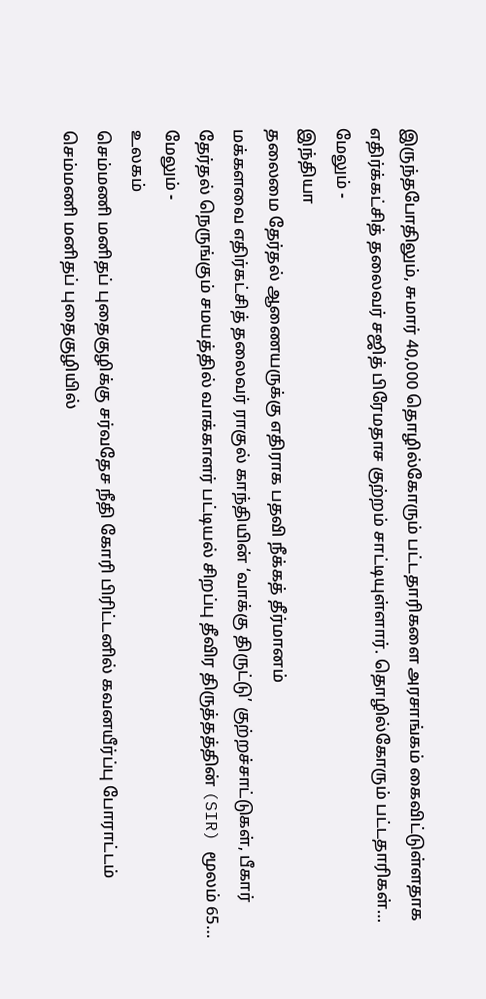இருந்தபோதிலும், சுமார் 40,000 தொழில்கோரும் பட்டதாரிகளை அரசாங்கம் கைவிட்டுள்ளதாக எதிர்க்கட்சித் தலைவர் சஜித் பிரேமதாச குற்றம் சாட்டியுள்ளார். தொழில்கோரும் பட்டதாரிகள்…
மேலும் -
இந்தியா
தலைமை தேர்தல் ஆணையருக்கு எதிராக பதவி நீக்கத் தீர்மானம்
மக்களவை எதிர்கட்சித் தலைவர் ராகுல் காந்தியின் ‘வாக்கு திருட்டு’ குற்றச்சாட்டுகள், பீகார் தேர்தல் நெருங்கும் சமயத்தில் வாக்காளர் பட்டியல் சிறப்பு தீவிர திருத்தத்தின் (SIR) மூலம் 65…
மேலும் -
உலகம்
செம்மணி மனிதப் புதைகுழிக்கு சர்வதேச நீதி கோரி பிரிட்டனில் கவனயீர்ப்பு போராட்டம்
செம்மணி மனிதப் புதைகுழியில்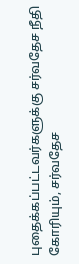புதைக்கப்பட்டவர்களுக்கு சர்வதேச நீதி கோரியும், சர்வதேச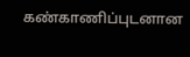கண்காணிப்புடனான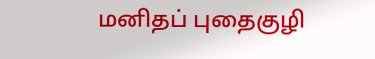மனிதப் புதைகுழி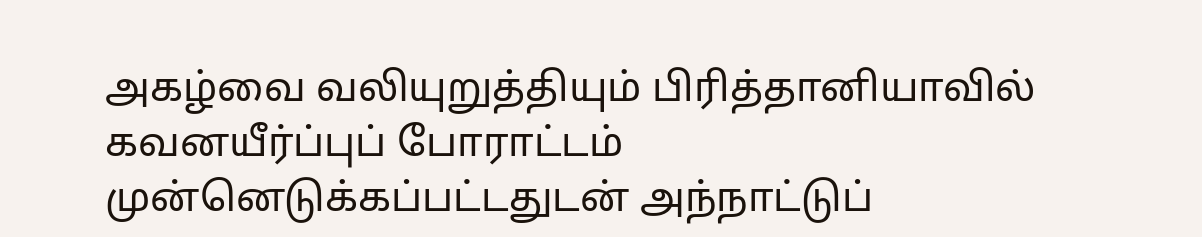அகழ்வை வலியுறுத்தியும் பிரித்தானியாவில் கவனயீர்ப்புப் போராட்டம் முன்னெடுக்கப்பட்டதுடன் அந்நாட்டுப்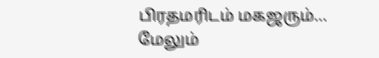பிரதமரிடம் மகஜரும்…
மேலும்